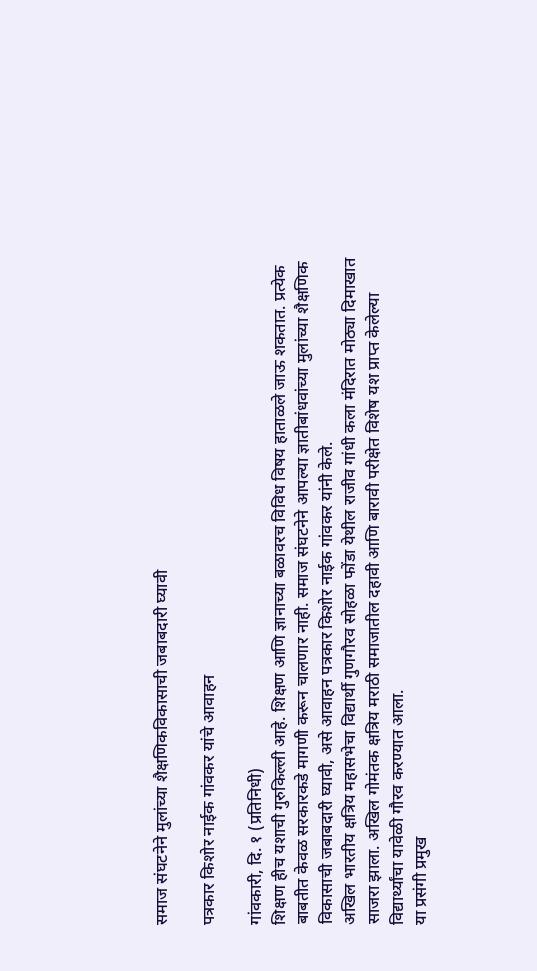समाज संघटनेने मुलांच्या शैक्षणिकविकासाची जबाबदारी घ्यावी

पत्रकार किशोर नाईक गांवकर यांचे आवाहन

गांवकारी, दि. १ (प्रतिनिधी)
शिक्षण हीच यशाची गुरुकिल्ली आहे. शिक्षण आणि ज्ञानाच्या बळावरच विविध विषय हाताळले जाऊ शकतात. प्रत्येक बाबतीत केवळ सरकारकडे मागणी करून चालणार नाही. समाज संघटनेने आपल्या ज्ञातीबांधवांच्या मुलांच्या शैक्षणिक विकासाची जबाबदारी घ्यावी, असे आवाहन पत्रकार किशोर नाईक गांवकर यांनी केले.
अखिल भारतीय क्षत्रिय महासभेचा विद्यार्थी गुणगौरव सोहळा फोंडा येथील राजीव गांधी कला मंदिरात मोठ्या दिमाखात साजरा झाला. अखिल गोमंतक क्षत्रिय मराठी समाजातील दहावी आणि बारावी परीक्षेत विशेष यश प्राप्त केलेल्या विद्यार्थ्यांचा यावेळी गौरव करण्यात आला.
या प्रसंगी प्रमुख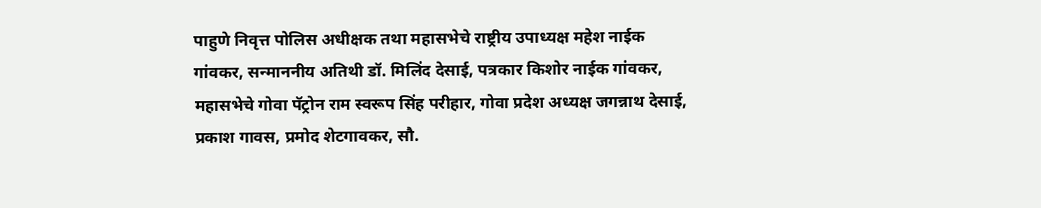पाहुणे निवृत्त पोलिस अधीक्षक तथा महासभेचे राष्ट्रीय उपाध्यक्ष महेश नाईक गांवकर, सन्माननीय अतिथी डॉ. मिलिंद देसाई, पत्रकार किशोर नाईक गांवकर, महासभेचे गोवा पॅट्रोन राम स्वरूप सिंह परीहार, गोवा प्रदेश अध्यक्ष जगन्नाथ देसाई, प्रकाश गावस, प्रमोद शेटगावकर, सौ.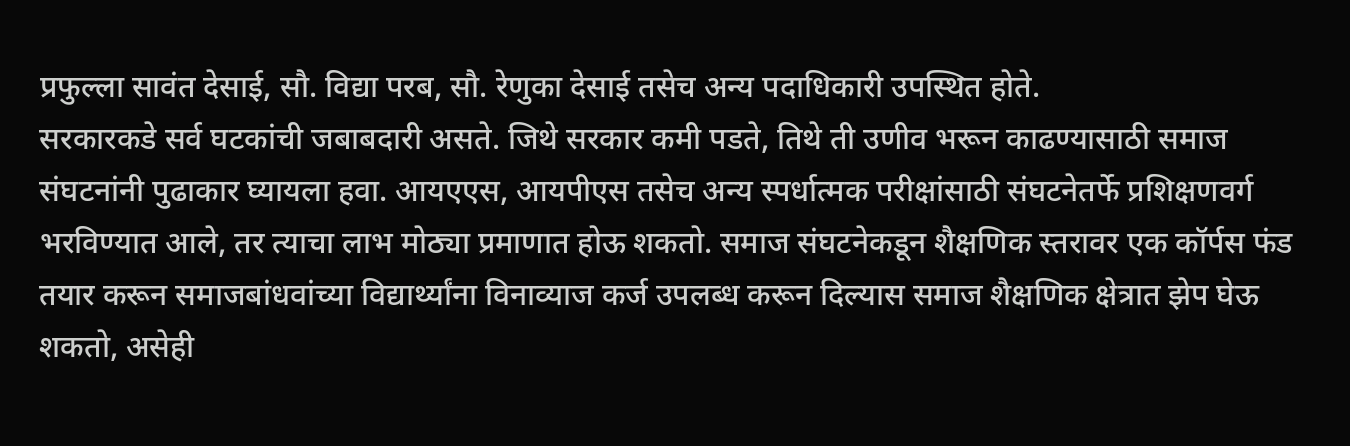प्रफुल्ला सावंत देसाई, सौ. विद्या परब, सौ. रेणुका देसाई तसेच अन्य पदाधिकारी उपस्थित होते.
सरकारकडे सर्व घटकांची जबाबदारी असते. जिथे सरकार कमी पडते, तिथे ती उणीव भरून काढण्यासाठी समाज संघटनांनी पुढाकार घ्यायला हवा. आयएएस, आयपीएस तसेच अन्य स्पर्धात्मक परीक्षांसाठी संघटनेतर्फे प्रशिक्षणवर्ग भरविण्यात आले, तर त्याचा लाभ मोठ्या प्रमाणात होऊ शकतो. समाज संघटनेकडून शैक्षणिक स्तरावर एक कॉर्पस फंड तयार करून समाजबांधवांच्या विद्यार्थ्यांना विनाव्याज कर्ज उपलब्ध करून दिल्यास समाज शैक्षणिक क्षेत्रात झेप घेऊ शकतो, असेही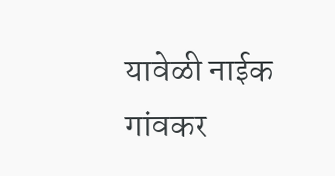यावेळी नाईक गांवकर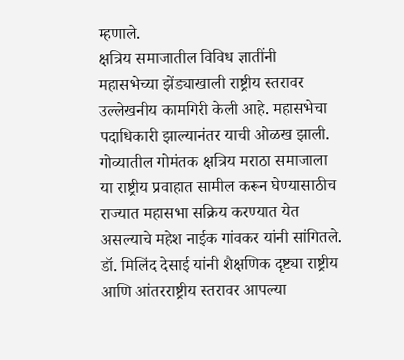म्हणाले.
क्षत्रिय समाजातील विविध ज्ञातींनी महासभेच्या झेंड्याखाली राष्ट्रीय स्तरावर उल्लेखनीय कामगिरी केली आहे. महासभेचा पदाधिकारी झाल्यानंतर याची ओळख झाली. गोव्यातील गोमंतक क्षत्रिय मराठा समाजाला या राष्ट्रीय प्रवाहात सामील करून घेण्यासाठीच राज्यात महासभा सक्रिय करण्यात येत असल्याचे महेश नाईक गांवकर यांनी सांगितले.
डॉ. मिलिंद देसाई यांनी शैक्षणिक दृष्ट्या राष्ट्रीय आणि आंतरराष्ट्रीय स्तरावर आपल्या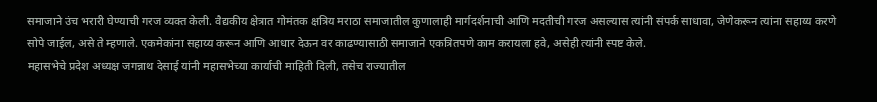समाजाने उंच भरारी घेण्याची गरज व्यक्त केली. वैद्यकीय क्षेत्रात गोमंतक क्षत्रिय मराठा समाजातील कुणालाही मार्गदर्शनाची आणि मदतीची गरज असल्यास त्यांनी संपर्क साधावा, जेणेकरून त्यांना सहाय्य करणे सोपे जाईल, असे ते म्हणाले. एकमेकांना सहाय्य करून आणि आधार देऊन वर काढण्यासाठी समाजाने एकत्रितपणे काम करायला हवे, असेही त्यांनी स्पष्ट केले.
महासभेचे प्रदेश अध्यक्ष जगन्नाथ देसाई यांनी महासभेच्या कार्याची माहिती दिली, तसेच राज्यातील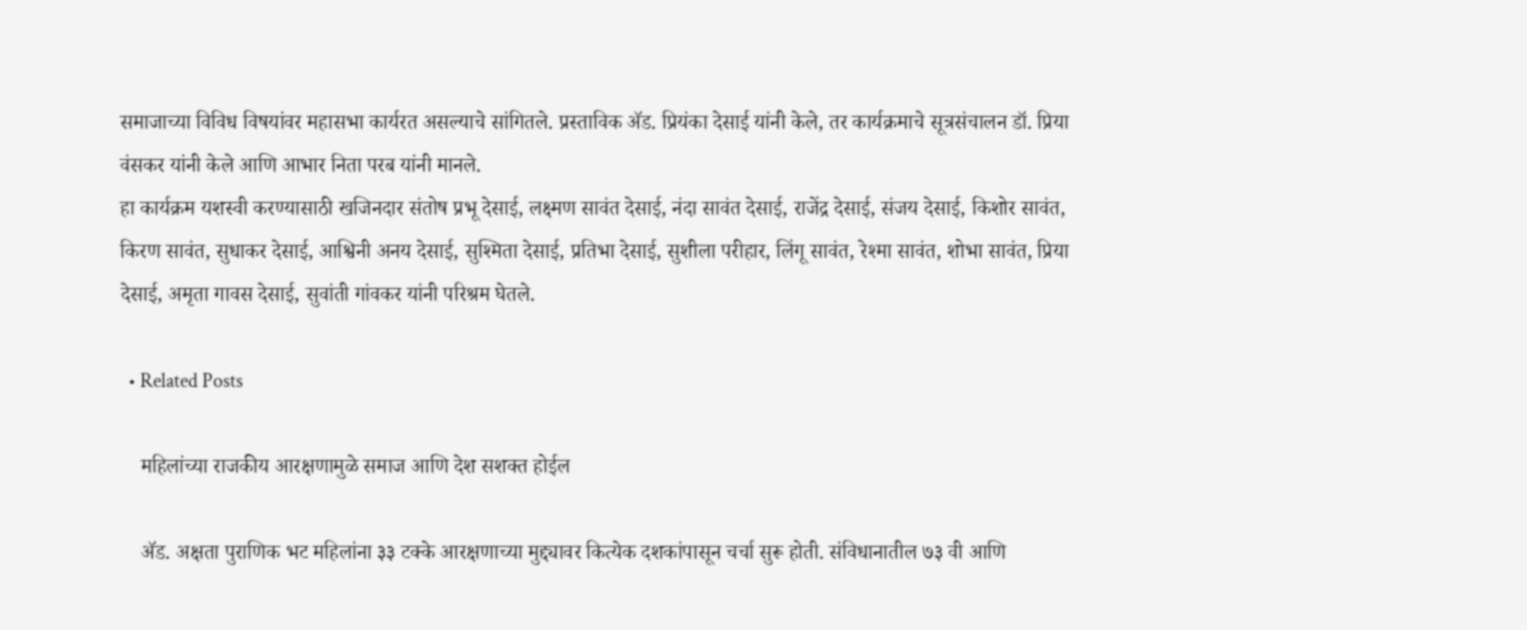समाजाच्या विविध विषयांवर महासभा कार्यरत असल्याचे सांगितले. प्रस्ताविक अ‍ॅड. प्रियंका देसाई यांनी केले, तर कार्यक्रमाचे सूत्रसंचालन डॉ. प्रिया वंसकर यांनी केले आणि आभार निता परब यांनी मानले.
हा कार्यक्रम यशस्वी करण्यासाठी खजिनदार संतोष प्रभू देसाई, लक्ष्मण सावंत देसाई, नंदा सावंत देसाई, राजेंद्र देसाई, संजय देसाई, किशोर सावंत, किरण सावंत, सुधाकर देसाई, आश्विनी अनय देसाई, सुश्मिता देसाई, प्रतिभा देसाई, सुशीला परीहार, लिंगू सावंत, रेश्मा सावंत, शोभा सावंत, प्रिया देसाई, अमृता गावस देसाई, सुवांती गांवकर यांनी परिश्रम घेतले.

  • Related Posts

    महिलांच्या राजकीय आरक्षणामुळे समाज आणि देश सशक्त होईल

    ॲड. अक्षता पुराणिक भट महिलांना ३३ टक्के आरक्षणाच्या मुद्द्यावर कित्येक दशकांपासून चर्चा सुरू होती. संविधानातील ७३ वी आणि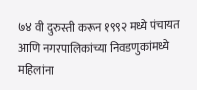७४ वी दुरुस्ती करून १९९२ मध्ये पंचायत आणि नगरपालिकांच्या निवडणुकांमध्ये महिलांना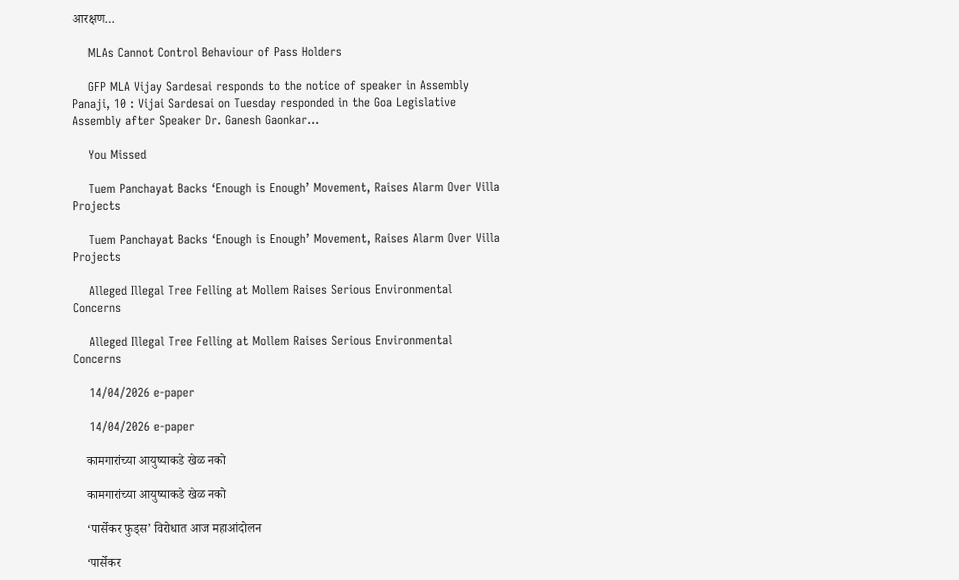आरक्षण…

    MLAs Cannot Control Behaviour of Pass Holders

    GFP MLA Vijay Sardesai responds to the notice of speaker in Assembly Panaji, 10 : Vijai Sardesai on Tuesday responded in the Goa Legislative Assembly after Speaker Dr. Ganesh Gaonkar…

    You Missed

    Tuem Panchayat Backs ‘Enough is Enough’ Movement, Raises Alarm Over Villa Projects

    Tuem Panchayat Backs ‘Enough is Enough’ Movement, Raises Alarm Over Villa Projects

    Alleged Illegal Tree Felling at Mollem Raises Serious Environmental Concerns

    Alleged Illegal Tree Felling at Mollem Raises Serious Environmental Concerns

    14/04/2026 e-paper

    14/04/2026 e-paper

    कामगारांच्या आयुष्याकडे खेळ नको

    कामगारांच्या आयुष्याकडे खेळ नको

    ‘पार्सेकर फुड्स’ विरोधात आज महाआंदोलन

    ‘पार्सेकर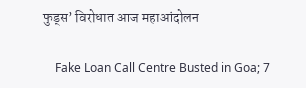फुड्स’ विरोधात आज महाआंदोलन

    Fake Loan Call Centre Busted in Goa; 7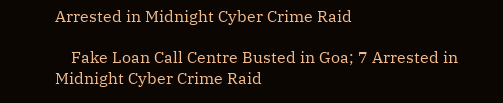Arrested in Midnight Cyber Crime Raid

    Fake Loan Call Centre Busted in Goa; 7 Arrested in Midnight Cyber Crime Raid